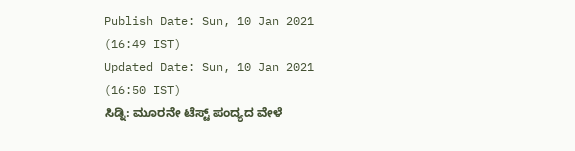Publish Date: Sun, 10 Jan 2021 (16:49 IST)
Updated Date: Sun, 10 Jan 2021 (16:50 IST)
ಸಿಡ್ನಿ: ಮೂರನೇ ಟೆಸ್ಟ್ ಪಂದ್ಯದ ವೇಳೆ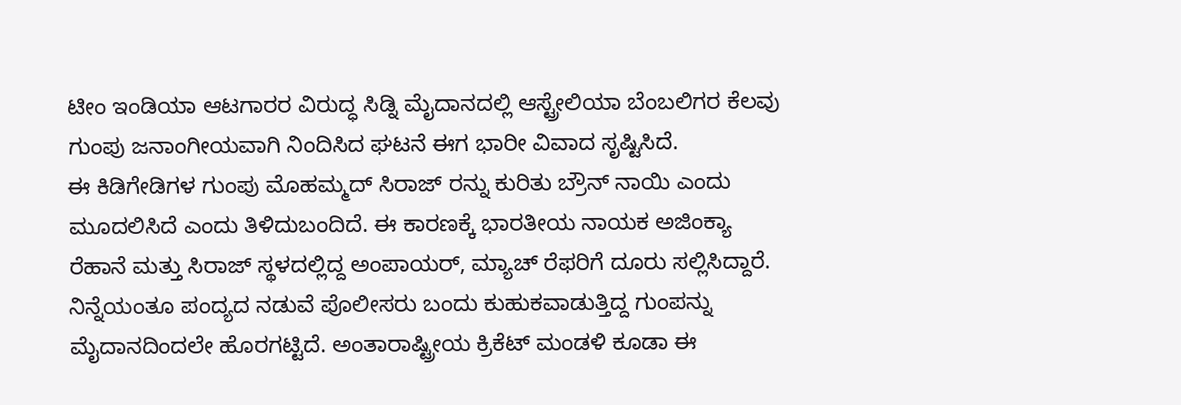ಟೀಂ ಇಂಡಿಯಾ ಆಟಗಾರರ ವಿರುದ್ಧ ಸಿಡ್ನಿ ಮೈದಾನದಲ್ಲಿ ಆಸ್ಟ್ರೇಲಿಯಾ ಬೆಂಬಲಿಗರ ಕೆಲವು ಗುಂಪು ಜನಾಂಗೀಯವಾಗಿ ನಿಂದಿಸಿದ ಘಟನೆ ಈಗ ಭಾರೀ ವಿವಾದ ಸೃಷ್ಟಿಸಿದೆ.
ಈ ಕಿಡಿಗೇಡಿಗಳ ಗುಂಪು ಮೊಹಮ್ಮದ್ ಸಿರಾಜ್ ರನ್ನು ಕುರಿತು ಬ್ರೌನ್ ನಾಯಿ ಎಂದು ಮೂದಲಿಸಿದೆ ಎಂದು ತಿಳಿದುಬಂದಿದೆ. ಈ ಕಾರಣಕ್ಕೆ ಭಾರತೀಯ ನಾಯಕ ಅಜಿಂಕ್ಯಾ ರೆಹಾನೆ ಮತ್ತು ಸಿರಾಜ್ ಸ್ಥಳದಲ್ಲಿದ್ದ ಅಂಪಾಯರ್, ಮ್ಯಾಚ್ ರೆಫರಿಗೆ ದೂರು ಸಲ್ಲಿಸಿದ್ದಾರೆ. ನಿನ್ನೆಯಂತೂ ಪಂದ್ಯದ ನಡುವೆ ಪೊಲೀಸರು ಬಂದು ಕುಹುಕವಾಡುತ್ತಿದ್ದ ಗುಂಪನ್ನು ಮೈದಾನದಿಂದಲೇ ಹೊರಗಟ್ಟಿದೆ. ಅಂತಾರಾಷ್ಟ್ರೀಯ ಕ್ರಿಕೆಟ್ ಮಂಡಳಿ ಕೂಡಾ ಈ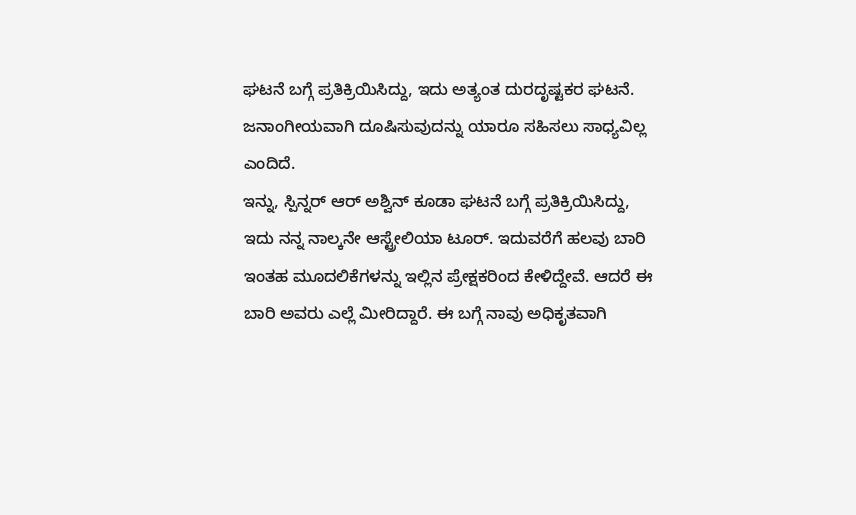ಘಟನೆ ಬಗ್ಗೆ ಪ್ರತಿಕ್ರಿಯಿಸಿದ್ದು, ಇದು ಅತ್ಯಂತ ದುರದೃಷ್ಟಕರ ಘಟನೆ. ಜನಾಂಗೀಯವಾಗಿ ದೂಷಿಸುವುದನ್ನು ಯಾರೂ ಸಹಿಸಲು ಸಾಧ್ಯವಿಲ್ಲ ಎಂದಿದೆ.
ಇನ್ನು, ಸ್ಪಿನ್ನರ್ ಆರ್ ಅಶ್ವಿನ್ ಕೂಡಾ ಘಟನೆ ಬಗ್ಗೆ ಪ್ರತಿಕ್ರಿಯಿಸಿದ್ದು, ಇದು ನನ್ನ ನಾಲ್ಕನೇ ಆಸ್ಟ್ರೇಲಿಯಾ ಟೂರ್. ಇದುವರೆಗೆ ಹಲವು ಬಾರಿ ಇಂತಹ ಮೂದಲಿಕೆಗಳನ್ನು ಇಲ್ಲಿನ ಪ್ರೇಕ್ಷಕರಿಂದ ಕೇಳಿದ್ದೇವೆ. ಆದರೆ ಈ ಬಾರಿ ಅವರು ಎಲ್ಲೆ ಮೀರಿದ್ದಾರೆ. ಈ ಬಗ್ಗೆ ನಾವು ಅಧಿಕೃತವಾಗಿ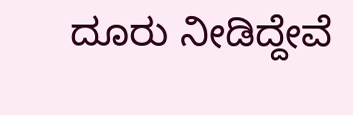ದೂರು ನೀಡಿದ್ದೇವೆ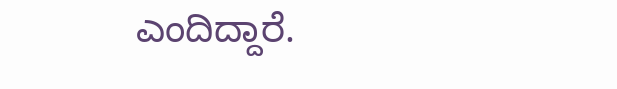ಎಂದಿದ್ದಾರೆ.